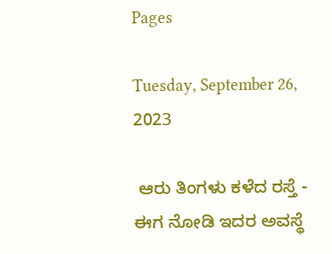Pages

Tuesday, September 26, 2023

 ಆರು ತಿಂಗಳು ಕಳೆದ ರಸ್ತೆ - ಈಗ ನೋಡಿ ಇದರ ಅವಸ್ಥೆ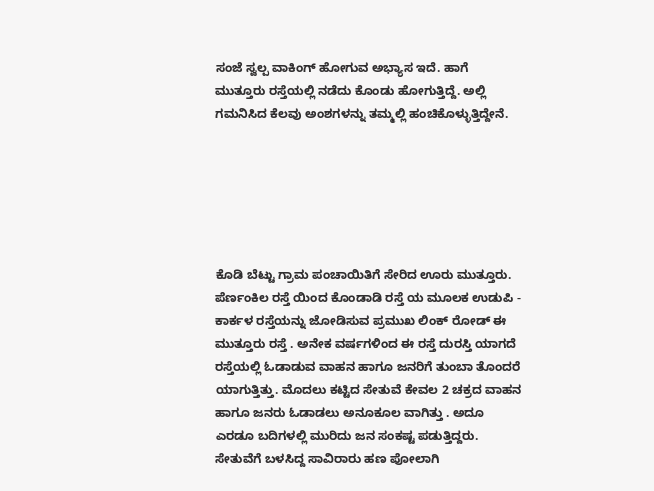ಸಂಜೆ ಸ್ವಲ್ಪ ವಾಕಿಂಗ್ ಹೋಗುವ ಅಭ್ಯಾಸ ಇದೆ. ಹಾಗೆ ಮುತ್ತೂರು ರಸ್ತೆಯಲ್ಲಿ ನಡೆದು ಕೊಂಡು ಹೋಗುತ್ತಿದ್ದೆ. ಅಲ್ಲಿ ಗಮನಿಸಿದ ಕೆಲವು ಅಂಶಗಳನ್ನು ತಮ್ಮಲ್ಲಿ ಹಂಚಿಕೊಳ್ಳುತ್ತಿದ್ದೇನೆ.






ಕೊಡಿ ಬೆಟ್ಟು ಗ್ರಾಮ ಪಂಚಾಯಿತಿಗೆ ಸೇರಿದ ಊರು ಮುತ್ತೂರು. ಪೆರ್ಣಂಕಿಲ ರಸ್ತೆ ಯಿಂದ ಕೊಂಡಾಡಿ ರಸ್ತೆ ಯ ಮೂಲಕ ಉಡುಪಿ - ಕಾರ್ಕಳ ರಸ್ತೆಯನ್ನು ಜೋಡಿಸುವ ಪ್ರಮುಖ ಲಿಂಕ್ ರೋಡ್ ಈ ಮುತ್ತೂರು ರಸ್ತೆ . ಅನೇಕ ವರ್ಷಗಳಿಂದ ಈ ರಸ್ತೆ ದುರಸ್ತಿ ಯಾಗದೆ ರಸ್ತೆಯಲ್ಲಿ ಓಡಾಡುವ ವಾಹನ ಹಾಗೂ ಜನರಿಗೆ ತುಂಬಾ ತೊಂದರೆ ಯಾಗುತ್ತಿತ್ತು. ಮೊದಲು ಕಟ್ಟಿದ ಸೇತುವೆ ಕೇವಲ 2 ಚಕ್ರದ ವಾಹನ ಹಾಗೂ ಜನರು ಓಡಾಡಲು ಅನೂಕೂಲ ವಾಗಿತ್ತು . ಅದೂ ಎರಡೂ ಬದಿಗಳಲ್ಲಿ ಮುರಿದು ಜನ ಸಂಕಷ್ಟ ಪಡುತ್ತಿದ್ದರು. ಸೇತುವೆಗೆ ಬಳಸಿದ್ದ ಸಾವಿರಾರು ಹಣ ಪೋಲಾಗಿ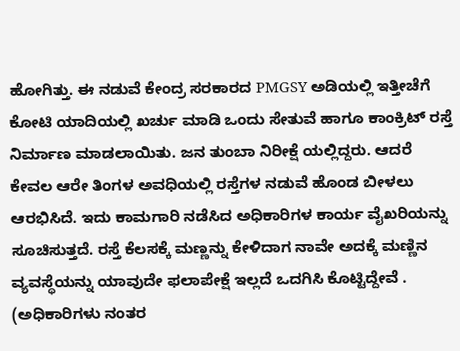ಹೋಗಿತ್ತು. ಈ ನಡುವೆ ಕೇಂದ್ರ ಸರಕಾರದ PMGSY ಅಡಿಯಲ್ಲಿ ಇತ್ತೀಚೆಗೆ ಕೋಟಿ ಯಾದಿಯಲ್ಲಿ ಖರ್ಚು ಮಾಡಿ ಒಂದು ಸೇತುವೆ ಹಾಗೂ ಕಾಂಕ್ರಿಟ್ ರಸ್ತೆ ನಿರ್ಮಾಣ ಮಾಡಲಾಯಿತು. ಜನ ತುಂಬಾ ನಿರೀಕ್ಷೆ ಯಲ್ಲಿದ್ದರು. ಆದರೆ ಕೇವಲ ಆರೇ ತಿಂಗಳ ಅವಧಿಯಲ್ಲಿ ರಸ್ತೆಗಳ ನಡುವೆ ಹೊಂಡ ಬೀಳಲು ಆರಭಿಸಿದೆ. ಇದು ಕಾಮಗಾರಿ ನಡೆಸಿದ ಅಧಿಕಾರಿಗಳ ಕಾರ್ಯ ವೈಖರಿಯನ್ನು ಸೂಚಿಸುತ್ತದೆ. ರಸ್ತೆ ಕೆಲಸಕ್ಕೆ ಮಣ್ಣನ್ನು ಕೇಳಿದಾಗ ನಾವೇ ಅದಕ್ಕೆ ಮಣ್ಣಿನ ವ್ಯವಸ್ಥೆಯನ್ನು ಯಾವುದೇ ಫಲಾಪೇಕ್ಷೆ ಇಲ್ಲದೆ ಒದಗಿಸಿ ಕೊಟ್ಟಿದ್ದೇವೆ . (ಅಧಿಕಾರಿಗಳು ನಂತರ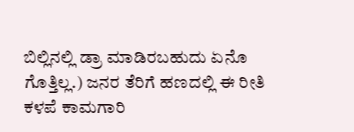ಬಿಲ್ಲಿನಲ್ಲಿ ಡ್ರಾ ಮಾಡಿರಬಹುದು ಏನೊ ಗೊತ್ತಿಲ್ಲ.) ಜನರ ತೆರಿಗೆ ಹಣದಲ್ಲಿ ಈ ರೀತಿ ಕಳಪೆ ಕಾಮಗಾರಿ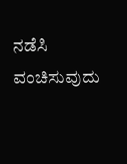ನಡೆಸಿ ವಂಚಿಸುವುದು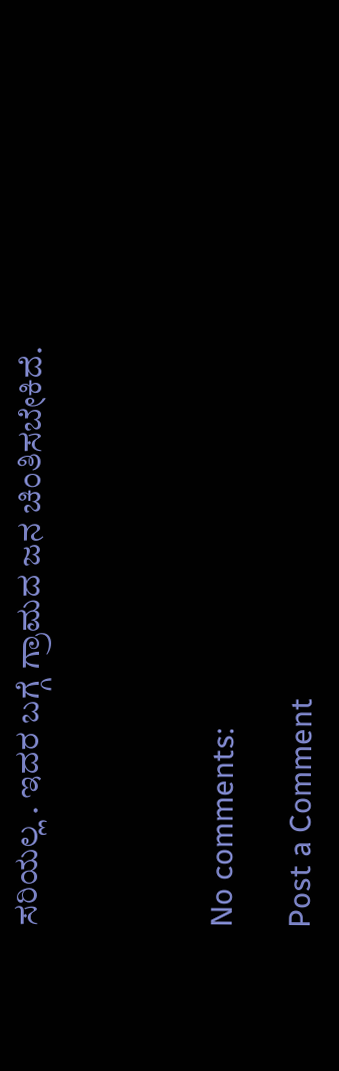ಸರಿಯಲ್ಲ . ಇದರ ಬಗ್ಗೆ ಗ್ರಾಮದ ಜನ ಚಿಂತಿಸಬೇಕಿದೆ.




No comments:

Post a Comment